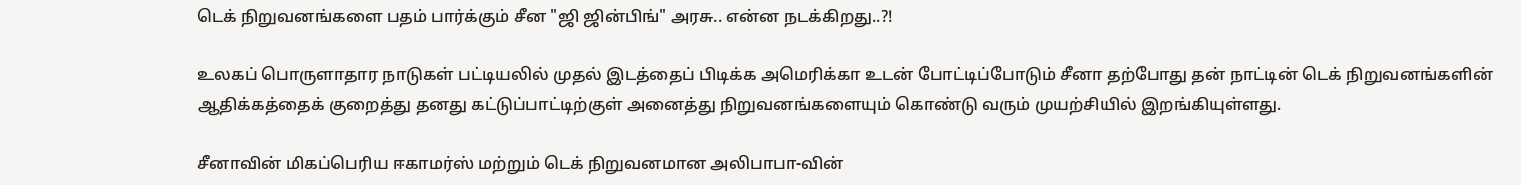டெக் நிறுவனங்களை பதம் பார்க்கும் சீன "ஜி ஜின்பிங்" அரசு.. என்ன நடக்கிறது..?!

உலகப் பொருளாதார நாடுகள் பட்டியலில் முதல் இடத்தைப் பிடிக்க அமெரிக்கா உடன் போட்டிப்போடும் சீனா தற்போது தன் நாட்டின் டெக் நிறுவனங்களின் ஆதிக்கத்தைக் குறைத்து தனது கட்டுப்பாட்டிற்குள் அனைத்து நிறுவனங்களையும் கொண்டு வரும் முயற்சியில் இறங்கியுள்ளது.

சீனாவின் மிகப்பெரிய ஈகாமர்ஸ் மற்றும் டெக் நிறுவனமான அலிபாபா-வின்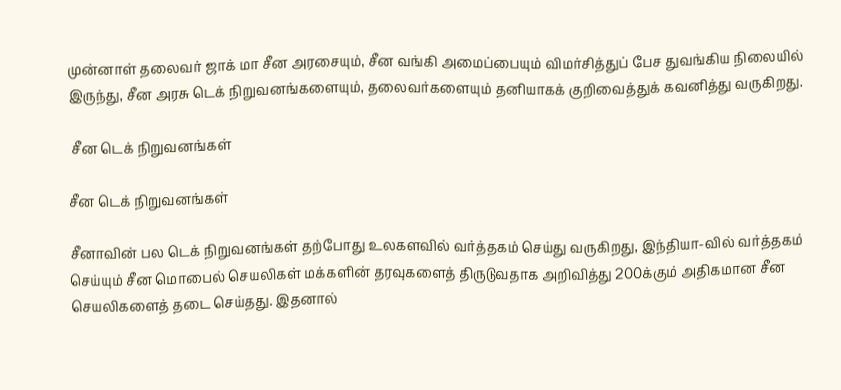முன்னாள் தலைவர் ஜாக் மா சீன அரசையும், சீன வங்கி அமைப்பையும் விமர்சித்துப் பேச துவங்கிய நிலையில் இருந்து, சீன அரசு டெக் நிறுவனங்களையும், தலைவர்களையும் தனியாகக் குறிவைத்துக் கவனித்து வருகிறது.

 சீன டெக் நிறுவனங்கள்

சீன டெக் நிறுவனங்கள்

சீனாவின் பல டெக் நிறுவனங்கள் தற்போது உலகளவில் வர்த்தகம் செய்து வருகிறது, இந்தியா-வில் வர்த்தகம் செய்யும் சீன மொபைல் செயலிகள் மக்களின் தரவுகளைத் திருடுவதாக அறிவித்து 200க்கும் அதிகமான சீன செயலிகளைத் தடை செய்தது. இதனால்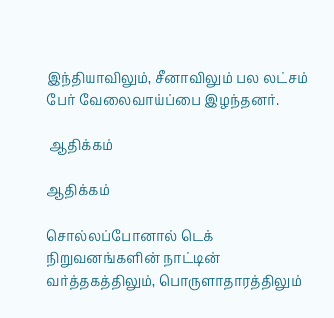இந்தியாவிலும், சீனாவிலும் பல லட்சம் பேர் வேலைவாய்ப்பை இழந்தனர்.

 ஆதிக்கம்

ஆதிக்கம்

சொல்லப்போனால் டெக் நிறுவனங்களின் நாட்டின் வர்த்தகத்திலும், பொருளாதாரத்திலும்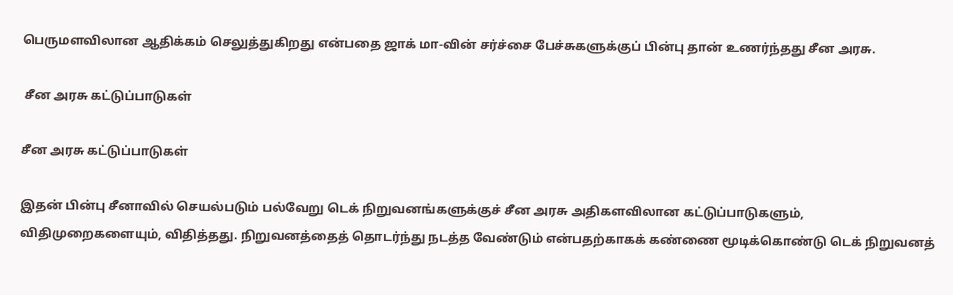பெருமளவிலான ஆதிக்கம் செலுத்துகிறது என்பதை ஜாக் மா-வின் சர்ச்சை பேச்சுகளுக்குப் பின்பு தான் உணர்ந்தது சீன அரசு.

 சீன அரசு கட்டுப்பாடுகள்

சீன அரசு கட்டுப்பாடுகள்

இதன் பின்பு சீனாவில் செயல்படும் பல்வேறு டெக் நிறுவனங்களுக்குச் சீன அரசு அதிகளவிலான கட்டுப்பாடுகளும், விதிமுறைகளையும், விதித்தது. நிறுவனத்தைத் தொடர்ந்து நடத்த வேண்டும் என்பதற்காகக் கண்ணை மூடிக்கொண்டு டெக் நிறுவனத்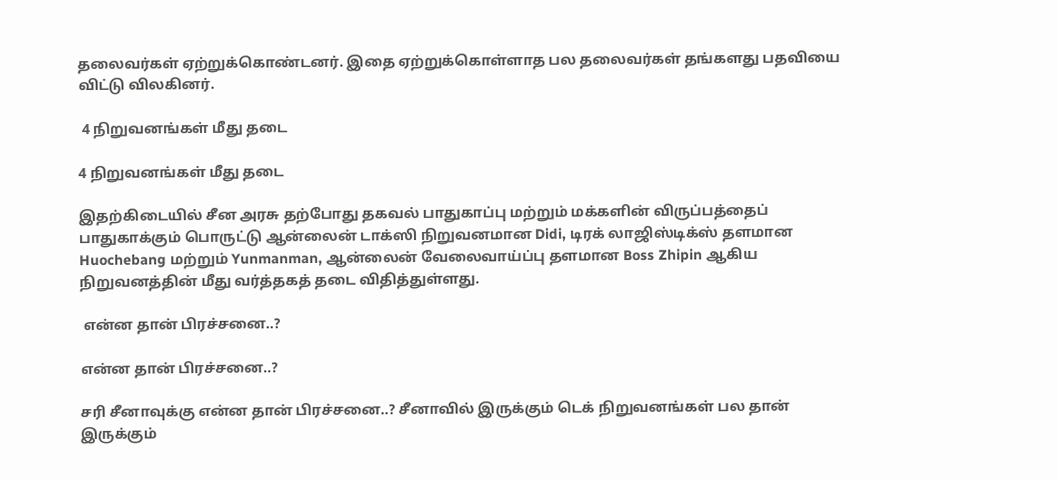தலைவர்கள் ஏற்றுக்கொண்டனர். இதை ஏற்றுக்கொள்ளாத பல தலைவர்கள் தங்களது பதவியை விட்டு விலகினர்.

 4 நிறுவனங்கள் மீது தடை

4 நிறுவனங்கள் மீது தடை

இதற்கிடையில் சீன அரசு தற்போது தகவல் பாதுகாப்பு மற்றும் மக்களின் விருப்பத்தைப் பாதுகாக்கும் பொருட்டு ஆன்லைன் டாக்ஸி நிறுவனமான Didi, டிரக் லாஜிஸ்டிக்ஸ் தளமான Huochebang மற்றும் Yunmanman, ஆன்லைன் வேலைவாய்ப்பு தளமான Boss Zhipin ஆகிய நிறுவனத்தின் மீது வர்த்தகத் தடை விதித்துள்ளது.

 என்ன தான் பிரச்சனை..?

என்ன தான் பிரச்சனை..?

சரி சீனாவுக்கு என்ன தான் பிரச்சனை..? சீனாவில் இருக்கும் டெக் நிறுவனங்கள் பல தான் இருக்கும்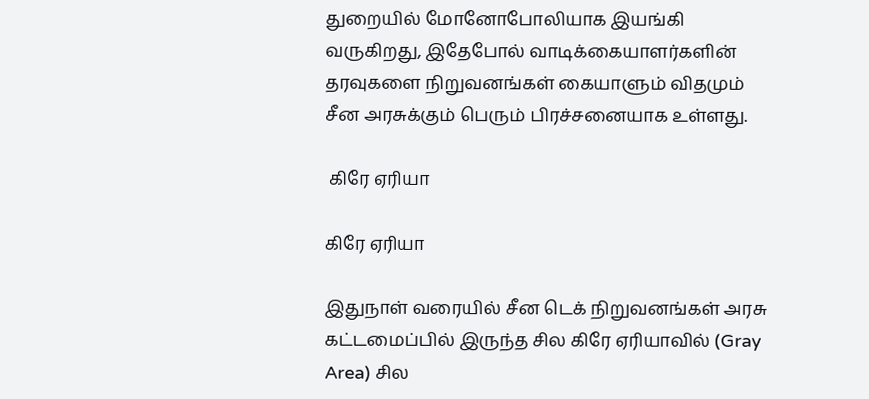துறையில் மோனோபோலியாக இயங்கி வருகிறது, இதேபோல் வாடிக்கையாளர்களின் தரவுகளை நிறுவனங்கள் கையாளும் விதமும் சீன அரசுக்கும் பெரும் பிரச்சனையாக உள்ளது.

 கிரே ஏரியா

கிரே ஏரியா

இதுநாள் வரையில் சீன டெக் நிறுவனங்கள் அரசு கட்டமைப்பில் இருந்த சில கிரே ஏரியாவில் (Gray Area) சில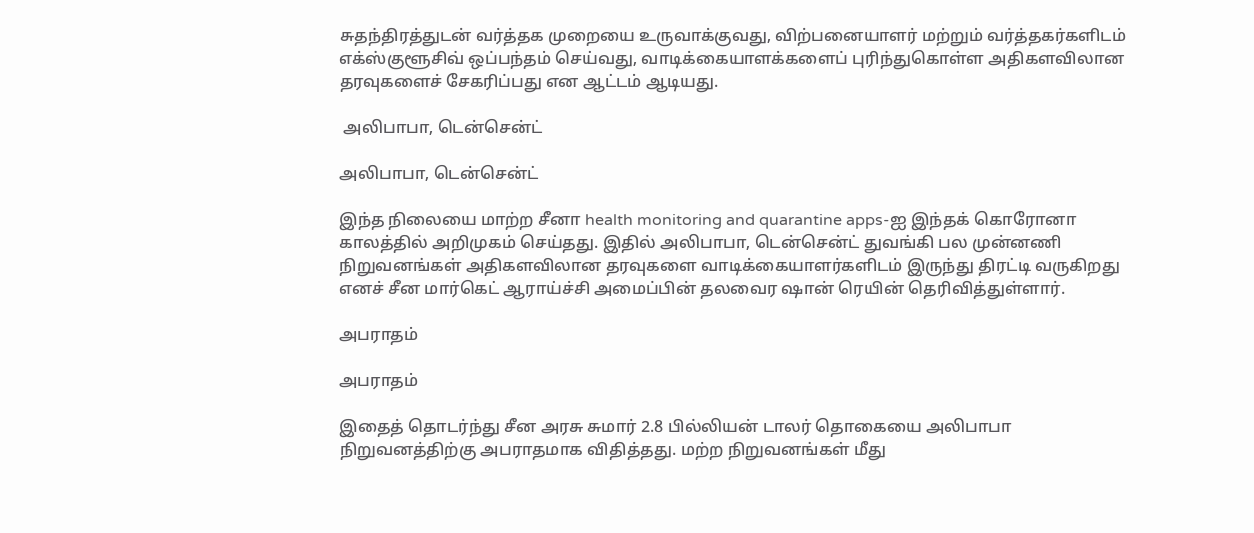சுதந்திரத்துடன் வர்த்தக முறையை உருவாக்குவது, விற்பனையாளர் மற்றும் வர்த்தகர்களிடம் எக்ஸ்குளூசிவ் ஒப்பந்தம் செய்வது, வாடிக்கையாளக்களைப் புரிந்துகொள்ள அதிகளவிலான தரவுகளைச் சேகரிப்பது என ஆட்டம் ஆடியது.

 அலிபாபா, டென்சென்ட்

அலிபாபா, டென்சென்ட்

இந்த நிலையை மாற்ற சீனா health monitoring and quarantine apps-ஐ இந்தக் கொரோனா காலத்தில் அறிமுகம் செய்தது. இதில் அலிபாபா, டென்சென்ட் துவங்கி பல முன்னணி நிறுவனங்கள் அதிகளவிலான தரவுகளை வாடிக்கையாளர்களிடம் இருந்து திரட்டி வருகிறது எனச் சீன மார்கெட் ஆராய்ச்சி அமைப்பின் தலவைர ஷான் ரெயின் தெரிவித்துள்ளார்.

அபராதம்

அபராதம்

இதைத் தொடர்ந்து சீன அரசு சுமார் 2.8 பில்லியன் டாலர் தொகையை அலிபாபா நிறுவனத்திற்கு அபராதமாக விதித்தது. மற்ற நிறுவனங்கள் மீது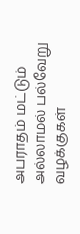அபராதம் மட்டும் அல்லாமல் பல்வேறு வழக்குகள்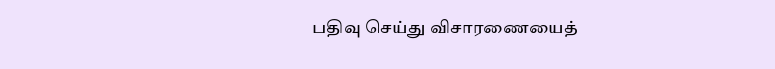பதிவு செய்து விசாரணையைத்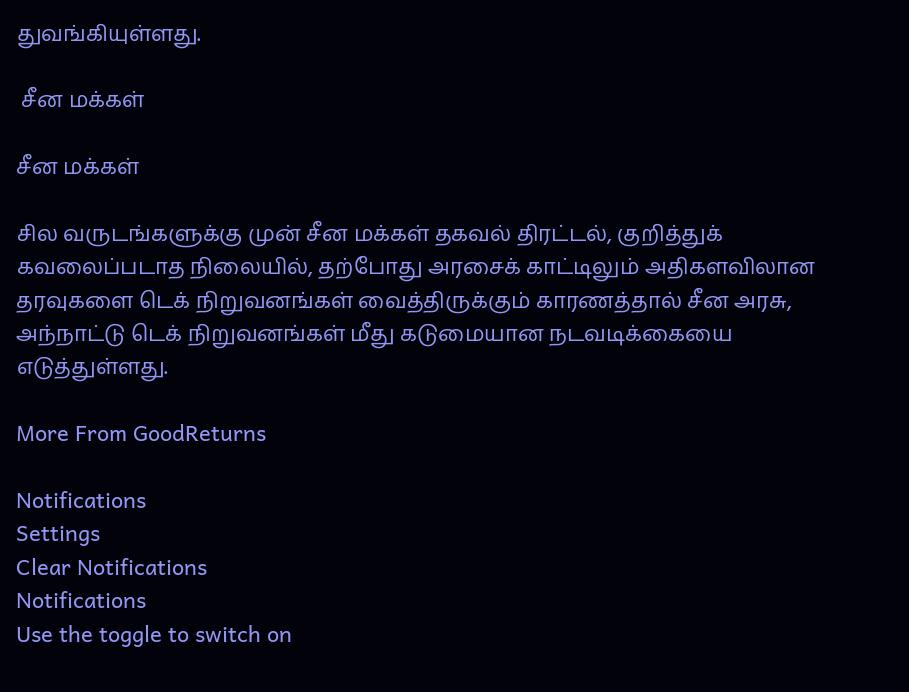துவங்கியுள்ளது.

 சீன மக்கள்

சீன மக்கள்

சில வருடங்களுக்கு முன் சீன மக்கள் தகவல் திரட்டல், குறித்துக் கவலைப்படாத நிலையில், தற்போது அரசைக் காட்டிலும் அதிகளவிலான தரவுகளை டெக் நிறுவனங்கள் வைத்திருக்கும் காரணத்தால் சீன அரசு, அந்நாட்டு டெக் நிறுவனங்கள் மீது கடுமையான நடவடிக்கையை எடுத்துள்ளது.

More From GoodReturns

Notifications
Settings
Clear Notifications
Notifications
Use the toggle to switch on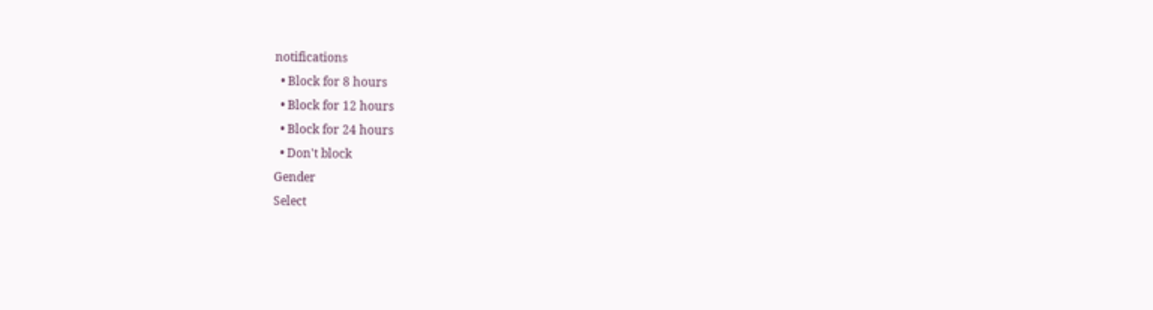notifications
  • Block for 8 hours
  • Block for 12 hours
  • Block for 24 hours
  • Don't block
Gender
Select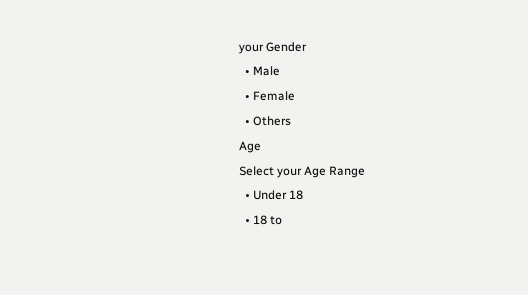your Gender
  • Male
  • Female
  • Others
Age
Select your Age Range
  • Under 18
  • 18 to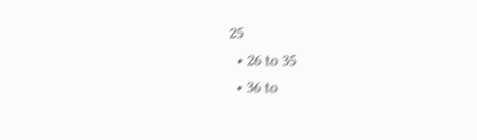25
  • 26 to 35
  • 36 to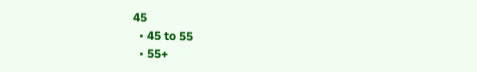45
  • 45 to 55
  • 55+